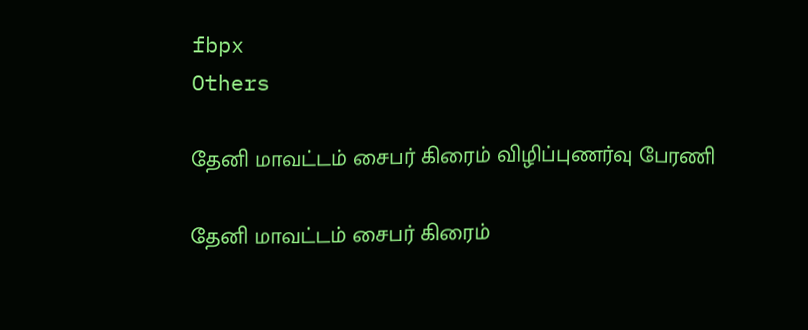fbpx
Others

தேனி மாவட்டம் சைபர் கிரைம் விழிப்புணர்வு பேரணி

தேனி மாவட்டம் சைபர் கிரைம்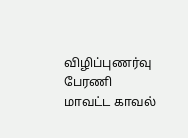விழிப்புணர்வு பேரணி மாவட்ட காவல்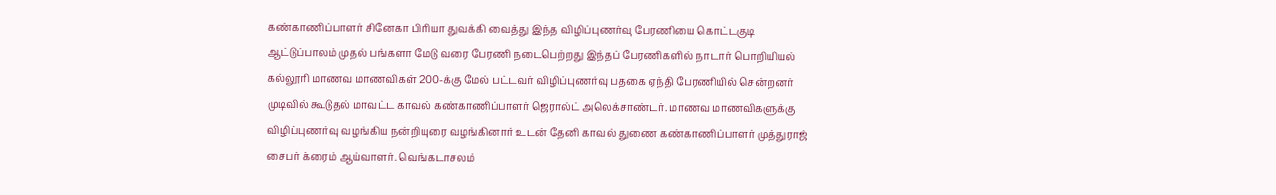கண்காணிப்பாளர் சினேகா பிரியா துவக்கி வைத்து இந்த விழிப்புணர்வு பேரணியை கொட்டகுடி ஆட்டுப்பாலம் முதல் பங்களா மேடு வரை பேரணி நடைபெற்றது இந்தப் பேரணிகளில் நாடார் பொறியியல் கல்லூரி மாணவ மாணவிகள் 200-க்கு மேல் பட்டவர் விழிப்புணர்வு பதகை ஏந்தி பேரணியில் சென்றனர் முடிவில் கூடுதல் மாவட்ட காவல் கண்காணிப்பாளர் ஜெரால்ட் அலெக்சாண்டர். மாணவ மாணவிகளுக்கு விழிப்புணர்வு வழங்கிய நன்றியுரை வழங்கினார் உடன் தேனி காவல் துணை கண்காணிப்பாளர் முத்துராஜ் சைபர் க்ரைம் ஆய்வாளர். வெங்கடாசலம்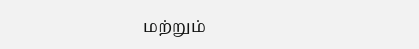மற்றும்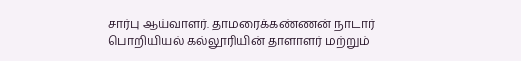சார்பு ஆய்வாளர். தாமரைக்கண்ணன் நாடார் பொறியியல் கல்லூரியின் தாளாளர் மற்றும்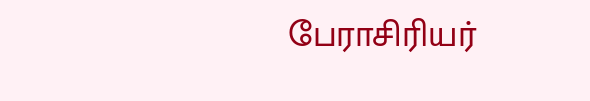பேராசிரியர்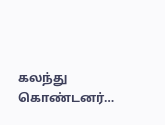கலந்து கொண்டனர்…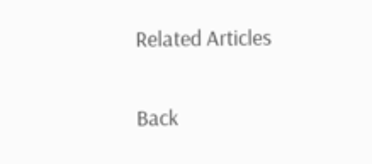Related Articles

Back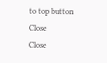to top button
Close
Close